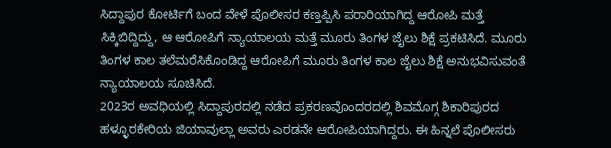ಸಿದ್ದಾಪುರ ಕೋರ್ಟಿಗೆ ಬಂದ ವೇಳೆ ಪೊಲೀಸರ ಕಣ್ತಪ್ಪಿಸಿ ಪರಾರಿಯಾಗಿದ್ದ ಆರೋಪಿ ಮತ್ತೆ ಸಿಕ್ಕಿಬಿದ್ದಿದ್ದು, ಆ ಆರೋಪಿಗೆ ನ್ಯಾಯಾಲಯ ಮತ್ತೆ ಮೂರು ತಿಂಗಳ ಜೈಲು ಶಿಕ್ಷೆ ಪ್ರಕಟಿಸಿದೆ. ಮೂರು ತಿಂಗಳ ಕಾಲ ತಲೆಮರೆಸಿಕೊಂಡಿದ್ದ ಆರೋಪಿಗೆ ಮೂರು ತಿಂಗಳ ಕಾಲ ಜೈಲು ಶಿಕ್ಷೆ ಅನುಭವಿಸುವಂತೆ ನ್ಯಾಯಾಲಯ ಸೂಚಿಸಿದೆ.
2023ರ ಅವಧಿಯಲ್ಲಿ ಸಿದ್ದಾಪುರದಲ್ಲಿ ನಡೆದ ಪ್ರಕರಣವೊಂದರದಲ್ಲಿ ಶಿವಮೊಗ್ಗ ಶಿಕಾರಿಪುರದ ಹಳ್ಳೂರಕೇರಿಯ ಜಿಯಾವುಲ್ಲಾ ಅವರು ಎರಡನೇ ಆರೋಪಿಯಾಗಿದ್ದರು. ಈ ಹಿನ್ನಲೆ ಪೊಲೀಸರು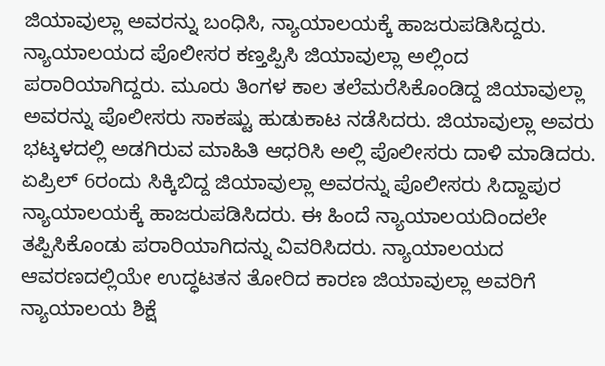ಜಿಯಾವುಲ್ಲಾ ಅವರನ್ನು ಬಂಧಿಸಿ, ನ್ಯಾಯಾಲಯಕ್ಕೆ ಹಾಜರುಪಡಿಸಿದ್ದರು. ನ್ಯಾಯಾಲಯದ ಪೊಲೀಸರ ಕಣ್ತಪ್ಪಿಸಿ ಜಿಯಾವುಲ್ಲಾ ಅಲ್ಲಿಂದ ಪರಾರಿಯಾಗಿದ್ದರು. ಮೂರು ತಿಂಗಳ ಕಾಲ ತಲೆಮರೆಸಿಕೊಂಡಿದ್ದ ಜಿಯಾವುಲ್ಲಾ ಅವರನ್ನು ಪೊಲೀಸರು ಸಾಕಷ್ಟು ಹುಡುಕಾಟ ನಡೆಸಿದರು. ಜಿಯಾವುಲ್ಲಾ ಅವರು ಭಟ್ಕಳದಲ್ಲಿ ಅಡಗಿರುವ ಮಾಹಿತಿ ಆಧರಿಸಿ ಅಲ್ಲಿ ಪೊಲೀಸರು ದಾಳಿ ಮಾಡಿದರು.
ಏಪ್ರಿಲ್ 6ರಂದು ಸಿಕ್ಕಿಬಿದ್ದ ಜಿಯಾವುಲ್ಲಾ ಅವರನ್ನು ಪೊಲೀಸರು ಸಿದ್ದಾಪುರ ನ್ಯಾಯಾಲಯಕ್ಕೆ ಹಾಜರುಪಡಿಸಿದರು. ಈ ಹಿಂದೆ ನ್ಯಾಯಾಲಯದಿಂದಲೇ ತಪ್ಪಿಸಿಕೊಂಡು ಪರಾರಿಯಾಗಿದನ್ನು ವಿವರಿಸಿದರು. ನ್ಯಾಯಾಲಯದ ಆವರಣದಲ್ಲಿಯೇ ಉದ್ಧಟತನ ತೋರಿದ ಕಾರಣ ಜಿಯಾವುಲ್ಲಾ ಅವರಿಗೆ ನ್ಯಾಯಾಲಯ ಶಿಕ್ಷೆ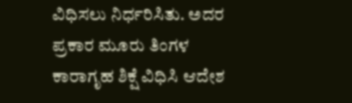ವಿಧಿಸಲು ನಿರ್ಧರಿಸಿತು. ಅದರ ಪ್ರಕಾರ ಮೂರು ತಿಂಗಳ ಕಾರಾಗೃಹ ಶಿಕ್ಷೆ ವಿಧಿಸಿ ಆದೇಶ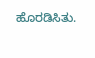ಹೊರಡಿಸಿತು.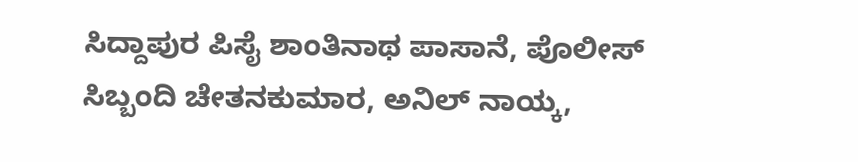ಸಿದ್ದಾಪುರ ಪಿಸೈ ಶಾಂತಿನಾಥ ಪಾಸಾನೆ, ಪೊಲೀಸ್ ಸಿಬ್ಬಂದಿ ಚೇತನಕುಮಾರ, ಅನಿಲ್ ನಾಯ್ಕ,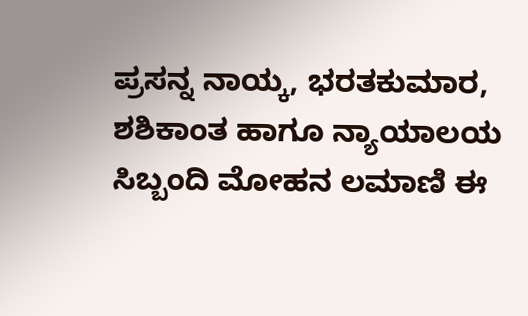ಪ್ರಸನ್ನ ನಾಯ್ಕ, ಭರತಕುಮಾರ, ಶಶಿಕಾಂತ ಹಾಗೂ ನ್ಯಾಯಾಲಯ ಸಿಬ್ಬಂದಿ ಮೋಹನ ಲಮಾಣಿ ಈ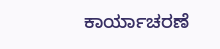ಕಾರ್ಯಾಚರಣೆ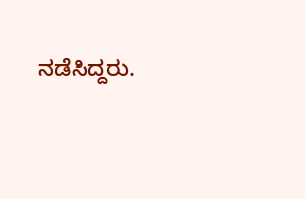ನಡೆಸಿದ್ದರು.